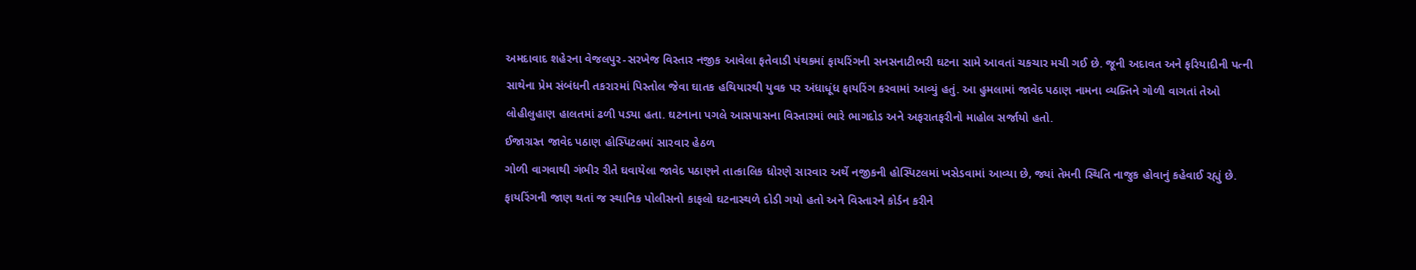અમદાવાદ શહેરના વેજલપુર-સરખેજ વિસ્તાર નજીક આવેલા ફતેવાડી પંથકમાં ફાયરિંગની સનસનાટીભરી ઘટના સામે આવતાં ચકચાર મચી ગઈ છે. જૂની અદાવત અને ફરિયાદીની પત્ની સાથેના પ્રેમ સંબંધની તકરારમાં પિસ્તોલ જેવા ઘાતક હથિયારથી યુવક પર અંધાધૂંધ ફાયરિંગ કરવામાં આવ્યું હતું. આ હુમલામાં જાવેદ પઠાણ નામના વ્યક્તિને ગોળી વાગતાં તેઓ લોહીલુહાણ હાલતમાં ઢળી પડ્યા હતા. ઘટનાના પગલે આસપાસના વિસ્તારમાં ભારે ભાગદોડ અને અફરાતફરીનો માહોલ સર્જાયો હતો.
ઈજાગ્રસ્ત જાવેદ પઠાણ હોસ્પિટલમાં સારવાર હેઠળ
ગોળી વાગવાથી ગંભીર રીતે ઘવાયેલા જાવેદ પઠાણને તાત્કાલિક ધોરણે સારવાર અર્થે નજીકની હોસ્પિટલમાં ખસેડવામાં આવ્યા છે, જ્યાં તેમની સ્થિતિ નાજુક હોવાનું કહેવાઈ રહ્યું છે. ફાયરિંગની જાણ થતાં જ સ્થાનિક પોલીસનો કાફલો ઘટનાસ્થળે દોડી ગયો હતો અને વિસ્તારને કોર્ડન કરીને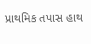પ્રાથમિક તપાસ હાથ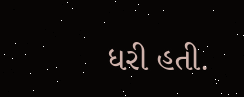ધરી હતી.